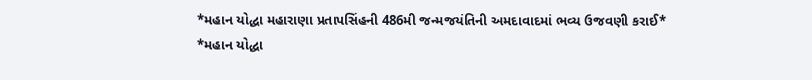*મહાન યોદ્ધા મહારાણા પ્રતાપસિંહની 486મી જન્મજયંતિની અમદાવાદમાં ભવ્ય ઉજવણી કરાઈ*
*મહાન યોદ્ધા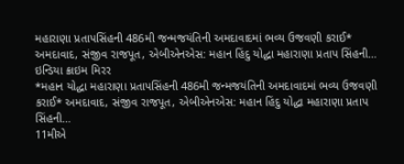મહારાણા પ્રતાપસિંહની 486મી જન્મજયંતિની અમદાવાદમાં ભવ્ય ઉજવણી કરાઈ* અમદાવાદ, સંજીવ રાજપૂત, એબીએનએસ: મહાન હિંદુ યોદ્ધા મહારાણા પ્રતાપ સિંહની…
ઇન્ડિયા ક્રાઇમ મિરર
*મહાન યોદ્ધા મહારાણા પ્રતાપસિંહની 486મી જન્મજયંતિની અમદાવાદમાં ભવ્ય ઉજવણી કરાઈ* અમદાવાદ, સંજીવ રાજપૂત, એબીએનએસ: મહાન હિંદુ યોદ્ધા મહારાણા પ્રતાપ સિંહની…
11મીએ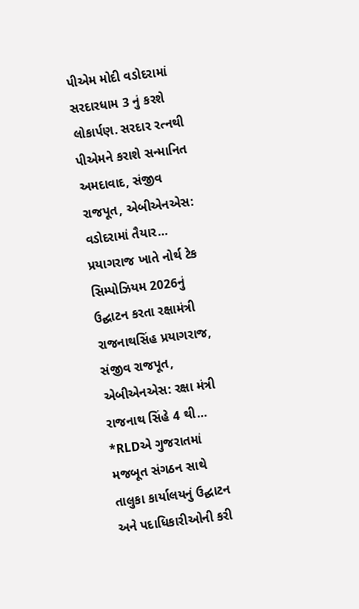પીએમ મોદી વડોદરામાં સરદારધામ 3 નું કરશે લોકાર્પણ. સરદાર રત્નથી પીએમને કરાશે સન્માનિત અમદાવાદ, સંજીવ રાજપૂત, એબીએનએસ: વડોદરામાં તૈયાર…
પ્રયાગરાજ ખાતે નોર્થ ટેક સિમ્પોઝિયમ 2026નું ઉદ્ઘાટન કરતા રક્ષામંત્રી રાજનાથસિંહ પ્રયાગરાજ, સંજીવ રાજપૂત, એબીએનએસ: રક્ષા મંત્રી રાજનાથ સિંહે 4 થી…
*RLDએ ગુજરાતમાં મજબૂત સંગઠન સાથે તાલુકા કાર્યાલયનું ઉદ્ઘાટન અને પદાધિકારીઓની કરી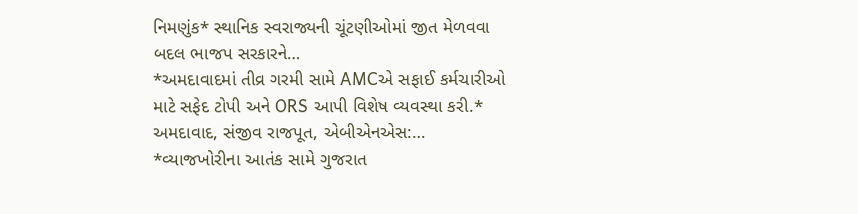નિમણુંક* સ્થાનિક સ્વરાજ્યની ચૂંટણીઓમાં જીત મેળવવા બદલ ભાજપ સરકારને…
*અમદાવાદમાં તીવ્ર ગરમી સામે AMCએ સફાઈ કર્મચારીઓ માટે સફેદ ટોપી અને ORS આપી વિશેષ વ્યવસ્થા કરી.* અમદાવાદ, સંજીવ રાજપૂત, એબીએનએસ:…
*વ્યાજખોરીના આતંક સામે ગુજરાત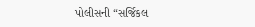પોલીસની “સર્જિકલ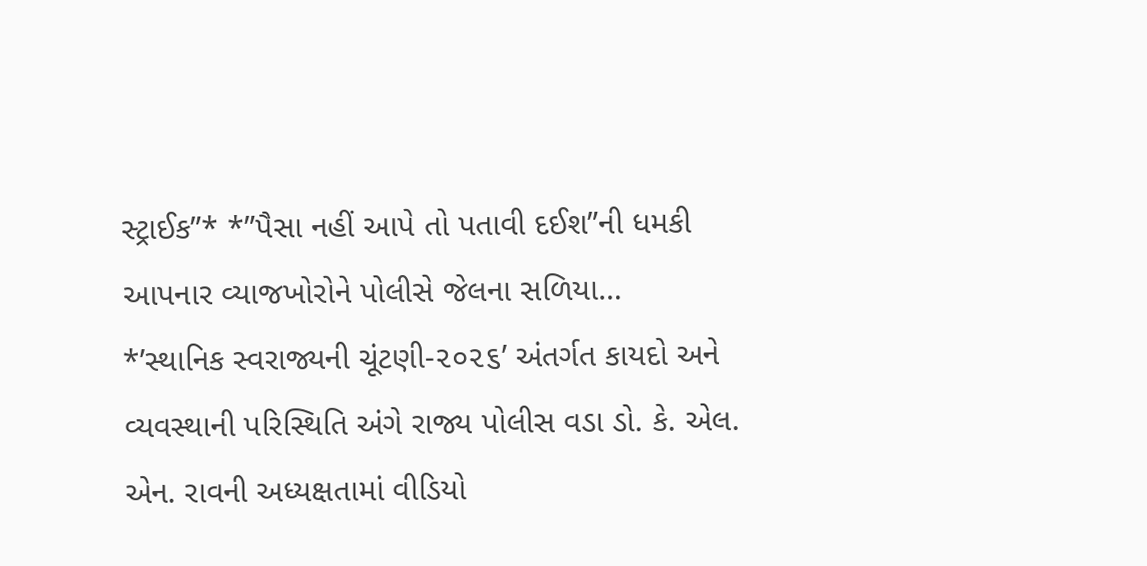સ્ટ્રાઈક”* *”પૈસા નહીં આપે તો પતાવી દઈશ”ની ધમકી આપનાર વ્યાજખોરોને પોલીસે જેલના સળિયા…
*’સ્થાનિક સ્વરાજ્યની ચૂંટણી-૨૦૨૬’ અંતર્ગત કાયદો અને વ્યવસ્થાની પરિસ્થિતિ અંગે રાજ્ય પોલીસ વડા ડો. કે. એલ. એન. રાવની અધ્યક્ષતામાં વીડિયો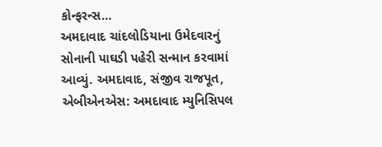કોન્ફરન્સ…
અમદાવાદ ચાંદલોડિયાના ઉમેદવારનું સોનાની પાઘડી પહેરી સન્માન કરવામાં આવ્યું. અમદાવાદ, સંજીવ રાજપૂત, એબીએનએસ: અમદાવાદ મ્યુનિસિપલ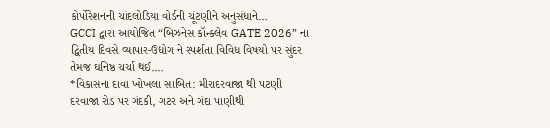કોર્પોરેશનની ચાંદલોડિયા વોર્ડની ચૂંટણીને અનુસંધાને…
GCCI દ્વારા આયોજિત “બિઝનેસ કૉન્ક્લેવ GATE 2026” ના દ્વિતીય દિવસે વ્યાપાર-ઉદ્યોગ ને સ્પર્શતા વિવિધ વિષયો પર સુંદર તેમજ ઘનિષ્ઠ ચર્ચા થઈ.…
*વિકાસના દાવા ખોખલા સાબિત: મીરાદરવાજા થી પટણી દરવાજા રોડ પર ગંદકી, ગટર અને ગંદા પાણીથી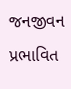જનજીવન પ્રભાવિત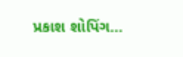પ્રકાશ શોપિંગ…